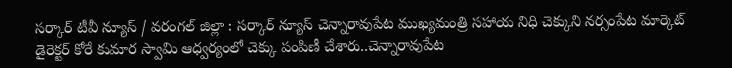సర్కార్ టీవీ న్యూస్ / వరంగల్ జిల్లా : సర్కార్ న్యూస్ చెన్నారావుపేట ముఖ్యమంత్రి సహాయ నిధి చెక్కుని నర్సంపేట మార్కెట్ డైరెక్టర్ కోరే కుమార స్వామి ఆధ్వర్యంలో చెక్కు పంపిణీ చేశారు..చెన్నారావుపేట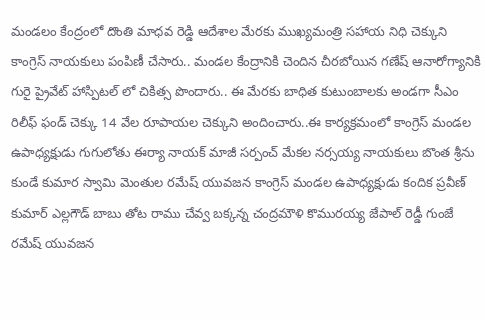మండలం కేంద్రంలో దొంతి మాధవ రెడ్డి ఆదేశాల మేరకు ముఖ్యమంత్రి సహాయ నిధి చెక్కుని కాంగ్రెస్ నాయకులు పంపిణీ చేసారు.. మండల కేంద్రానికి చెందిన చీరబోయిన గణేష్ ఆనారోగ్యానికి గురై ప్రైవేట్ హాస్పిటల్ లో చికిత్స పొందారు.. ఈ మేరకు బాధిత కుటుంబాలకు అండగా సీఎం రిలీఫ్ ఫండ్ చెక్కు 14 వేల రూపాయల చెక్కుని అందించారు..ఈ కార్యక్రమంలో కాంగ్రెస్ మండల ఉపాధ్యక్షుడు గుగులోతు ఈర్యా నాయక్ మాజీ సర్పంచ్ మేకల నర్సయ్య నాయకులు బొంత శ్రీను కుండే కుమార స్వామి మెంతుల రమేష్ యువజన కాంగ్రెస్ మండల ఉపాధ్యక్షుడు కందిక ప్రవీణ్ కుమార్ ఎల్లగౌడ్ బాబు తోట రాము చేవ్వ బక్కన్న చంద్రమౌళి కొమురయ్య జేపాల్ రెడ్డీ గుంజే రమేష్ యువజన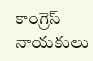కాంగ్రెస్ నాయకులు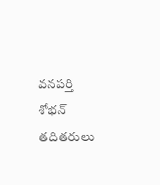వనపర్తి శోభన్ తదితరులు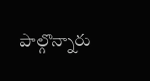పాల్గొన్నారు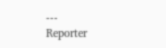---
Reporter